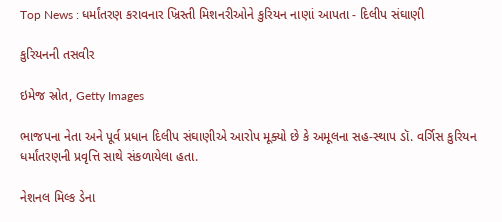Top News : ધર્માંતરણ કરાવનાર ખ્રિસ્તી મિશનરીઓને કુરિયન નાણાં આપતા - દિલીપ સંઘાણી

કુરિયનની તસવીર

ઇમેજ સ્રોત, Getty Images

ભાજપના નેતા અને પૂર્વ પ્રધાન દિલીપ સંઘાણીએ આરોપ મૂક્યો છે કે અમૂલના સહ-સ્થાપ ડૉ. વર્ગિસ કુરિયન ધર્માંતરણની પ્રવૃત્તિ સાથે સંકળાયેલા હતા.

નેશનલ મિલ્ક ડેના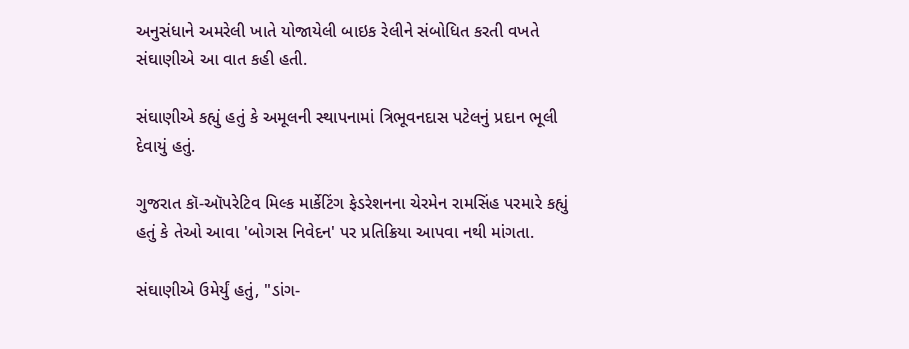અનુસંધાને અમરેલી ખાતે યોજાયેલી બાઇક રેલીને સંબોધિત કરતી વખતે સંઘાણીએ આ વાત કહી હતી.

સંઘાણીએ કહ્યું હતું કે અમૂલની સ્થાપનામાં ત્રિભૂવનદાસ પટેલનું પ્રદાન ભૂલી દેવાયું હતું.

ગુજરાત કૉ-ઑપરેટિવ મિલ્ક માર્કેટિંગ ફેડરેશનના ચેરમેન રામસિંહ પરમારે કહ્યું હતું કે તેઓ આવા 'બોગસ નિવેદન' પર પ્રતિક્રિયા આપવા નથી માંગતા.

સંઘાણીએ ઉમેર્યું હતું, "ડાંગ-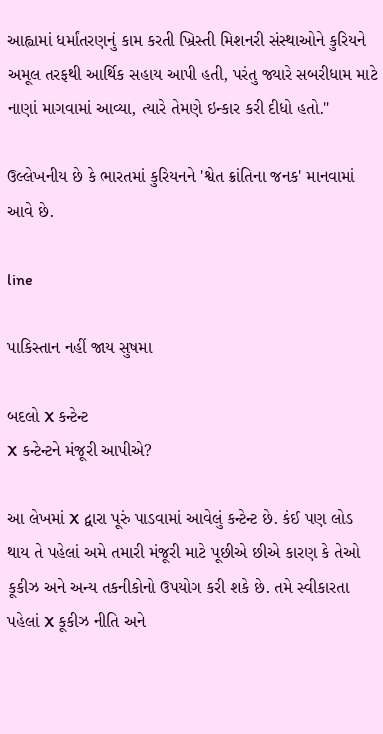આહ્વામાં ધર્માંતરણનું કામ કરતી ખ્રિસ્તી મિશનરી સંસ્થાઓને કુરિયને અમૂલ તરફથી આર્થિક સહાય આપી હતી, પરંતુ જ્યારે સબરીધામ માટે નાણાં માગવામાં આવ્યા, ત્યારે તેમણે ઇન્કાર કરી દીધો હતો."

ઉલ્લેખનીય છે કે ભારતમાં કુરિયનને 'શ્વેત ક્રાંતિના જનક' માનવામાં આવે છે.

line

પાકિસ્તાન નહીં જાય સુષમા

બદલો X કન્ટેન્ટ
X કન્ટેન્ટને મંજૂરી આપીએ?

આ લેખમાં X દ્વારા પૂરું પાડવામાં આવેલું કન્ટેન્ટ છે. કંઈ પણ લોડ થાય તે પહેલાં અમે તમારી મંજૂરી માટે પૂછીએ છીએ કારણ કે તેઓ કૂકીઝ અને અન્ય તકનીકોનો ઉપયોગ કરી શકે છે. તમે સ્વીકારતા પહેલાં X કૂકીઝ નીતિ અને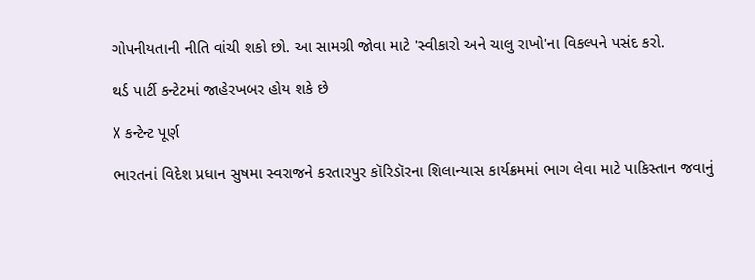ગોપનીયતાની નીતિ વાંચી શકો છો. આ સામગ્રી જોવા માટે 'સ્વીકારો અને ચાલુ રાખો'ના વિકલ્પને પસંદ કરો.

થર્ડ પાર્ટી કન્ટેટમાં જાહેરખબર હોય શકે છે

X કન્ટેન્ટ પૂર્ણ

ભારતનાં વિદેશ પ્રધાન સુષમા સ્વરાજને કરતારપુર કૉરિડૉરના શિલાન્યાસ કાર્યક્રમમાં ભાગ લેવા માટે પાકિસ્તાન જવાનું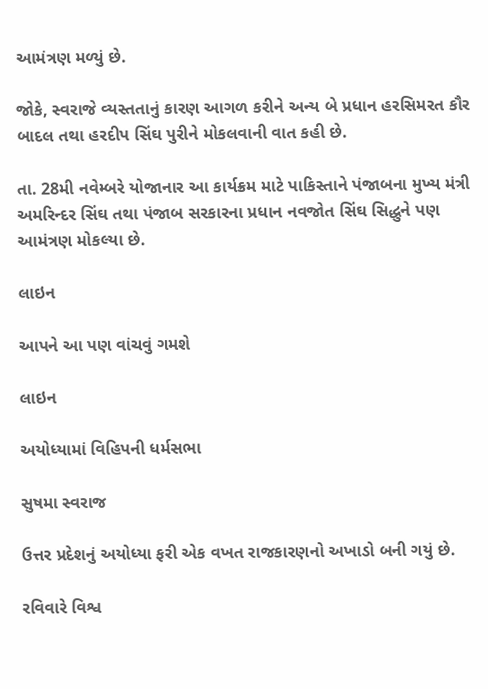આમંત્રણ મળ્યું છે.

જોકે, સ્વરાજે વ્યસ્તતાનું કારણ આગળ કરીને અન્ય બે પ્રધાન હરસિમરત કૌર બાદલ તથા હરદીપ સિંઘ પુરીને મોકલવાની વાત કહી છે.

તા. 28મી નવેમ્બરે યોજાનાર આ કાર્યક્રમ માટે પાકિસ્તાને પંજાબના મુખ્ય મંત્રી અમરિન્દર સિંઘ તથા પંજાબ સરકારના પ્રધાન નવજોત સિંઘ સિદ્ધુને પણ આમંત્રણ મોકલ્યા છે.

લાઇન

આપને આ પણ વાંચવું ગમશે

લાઇન

અયોધ્યામાં વિહિપની ધર્મસભા

સુષમા સ્વરાજ

ઉત્તર પ્રદેશનું અયોધ્યા ફરી એક વખત રાજકારણનો અખાડો બની ગયું છે.

રવિવારે વિશ્વ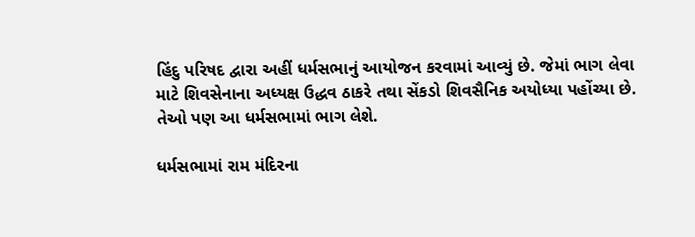હિંદુ પરિષદ દ્વારા અહીં ધર્મસભાનું આયોજન કરવામાં આવ્યું છે. જેમાં ભાગ લેવા માટે શિવસેનાના અધ્યક્ષ ઉદ્ધવ ઠાકરે તથા સેંકડો શિવસૈનિક અયોધ્યા પહોંચ્યા છે. તેઓ પણ આ ધર્મસભામાં ભાગ લેશે.

ધર્મસભામાં રામ મંદિરના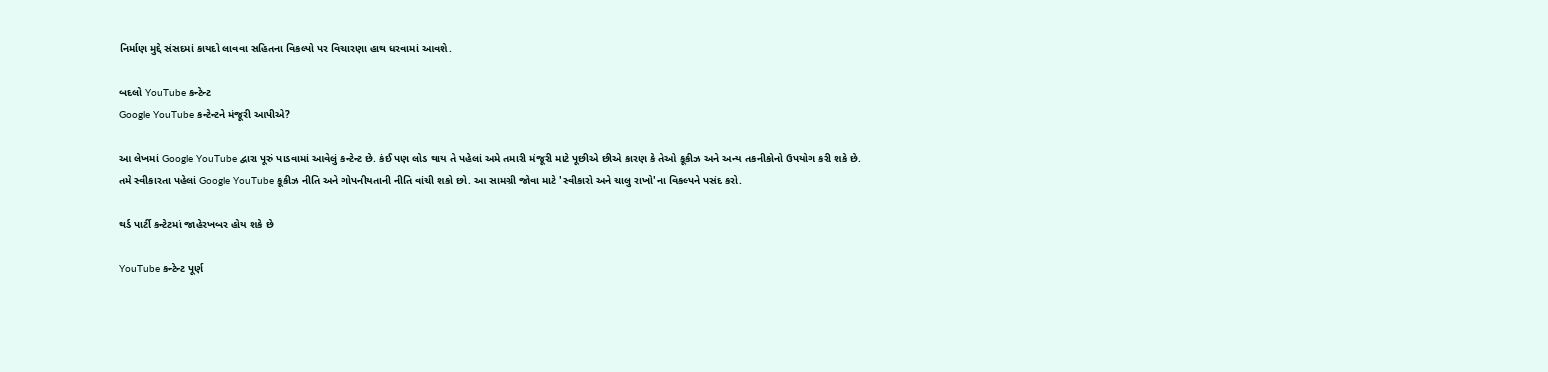નિર્માણ મુદ્દે સંસદમાં કાયદો લાવવા સહિતના વિકલ્પો પર વિચારણા હાથ ધરવામાં આવશે.

બદલો YouTube કન્ટેન્ટ
Google YouTube કન્ટેન્ટને મંજૂરી આપીએ?

આ લેખમાં Google YouTube દ્વારા પૂરું પાડવામાં આવેલું કન્ટેન્ટ છે. કંઈ પણ લોડ થાય તે પહેલાં અમે તમારી મંજૂરી માટે પૂછીએ છીએ કારણ કે તેઓ કૂકીઝ અને અન્ય તકનીકોનો ઉપયોગ કરી શકે છે. તમે સ્વીકારતા પહેલાં Google YouTube કૂકીઝ નીતિ અને ગોપનીયતાની નીતિ વાંચી શકો છો. આ સામગ્રી જોવા માટે 'સ્વીકારો અને ચાલુ રાખો'ના વિકલ્પને પસંદ કરો.

થર્ડ પાર્ટી કન્ટેટમાં જાહેરખબર હોય શકે છે

YouTube કન્ટેન્ટ પૂર્ણ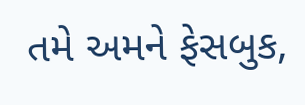તમે અમને ફેસબુક,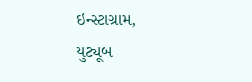ઇન્સ્ટાગ્રામ, યુટ્યૂબ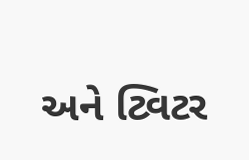અને ટ્વિટર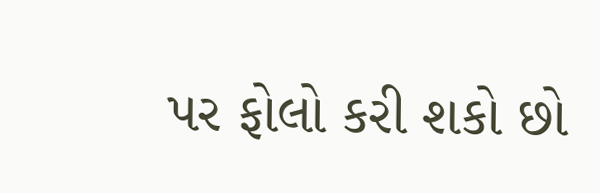પર ફોલો કરી શકો છો